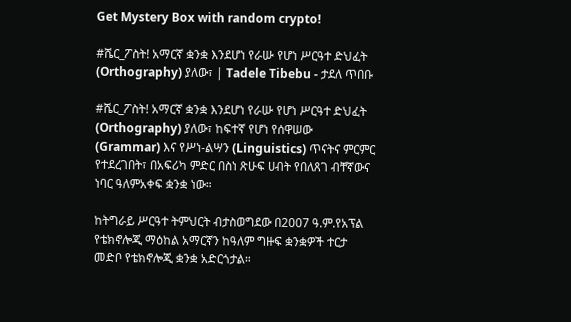Get Mystery Box with random crypto!

#ሼር_ፖስት! አማርኛ ቋንቋ እንደሆነ የራሡ የሆነ ሥርዓተ ድህፈት (Orthography) ያለው፣ | Tadele Tibebu - ታደለ ጥበቡ

#ሼር_ፖስት! አማርኛ ቋንቋ እንደሆነ የራሡ የሆነ ሥርዓተ ድህፈት (Orthography) ያለው፣ ከፍተኛ የሆነ የሰዋሠው (Grammar) እና የሥነ-ልሣን (Linguistics) ጥናትና ምርምር የተደረገበት፣ በአፍሪካ ምድር በስነ ጽሁፍ ሀብት የበለጸገ ብቸኛውና ነባር ዓለምአቀፍ ቋንቋ ነው።

ከትግራይ ሥርዓተ ትምህርት ብታስወግደው በ2007 ዓ.ም.የአፕል የቴክኖሎጂ ማዕከል አማርኛን ከዓለም ግዙፍ ቋንቋዎች ተርታ መድቦ የቴክኖሎጂ ቋንቋ አድርጎታል።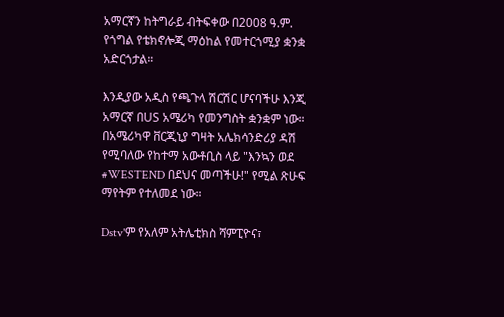አማርኛን ከትግራይ ብትፍቀው በ2008 ዓ.ም. የጎግል የቴክኖሎጂ ማዕከል የመተርጎሚያ ቋንቋ አድርጎታል።

እንዲያው አዲስ የጫጉላ ሽርሽር ሆናባችሁ እንጂ አማርኛ በUS አሜሪካ የመንግስት ቋንቋም ነው። በአሜሪካዋ ቨርጂኒያ ግዛት አሌክሳንድሪያ ዳሽ የሚባለው የከተማ አውቶቢስ ላይ "እንኳን ወደ #WESTEND በደህና መጣችሁ!" የሚል ጽሁፍ ማየትም የተለመደ ነው።

Dstv'ም የአለም አትሌቲክስ ሻምፒዮና፣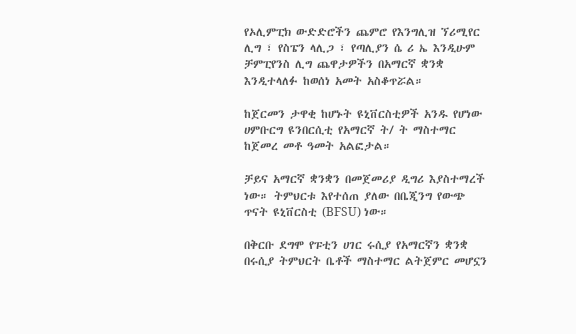የኦሊምፒክ ውድድሮችን ጨምሮ የእንግሊዝ ኘሪሚየር ሊግ ፣ የስፔን ላሊጋ ፣ የጣሊያን ሴ ሪ ኤ እንዲሁም ቻምፒየንስ ሊግ ጨዋታዎችን በአማርኛ ቋንቋ እንዲተላለፉ ከወሰነ አመት አስቆጥሯል።

ከጀርመን ታዋቂ ከሆኑት ዩኒቨርስቲዎች አንዱ የሆነው ሀምቡርግ ዩንበርሲቲ የአማርኛ ት/ ት ማስተማር ከጀመረ መቶ ዓመት አልፎታል።

ቻይና አማርኛ ቋንቋን በመጀመሪያ ዲግሪ እያስተማረች ነው። ትምህርቱ እየተሰጠ ያለው በቤጂንግ የውጭ ጥናት ዩኒቨርስቲ (BFSU) ነው።

በቅርቡ ደግሞ የፑቲን ሀገር ሩሲያ የአማርኛን ቋንቋ በሩሲያ ትምህርት ቤቶች ማስተማር ልትጀምር መሆኗን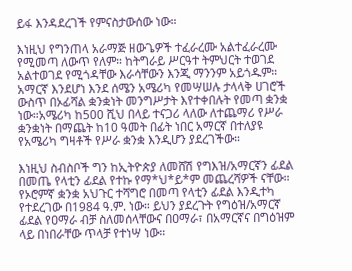ይፋ እንዳደረገች የምናስታውሰው ነው።

እነዚህ የግንጠላ አራማጅ ዘውጌዎች ተፈራረሙ አልተፈራረሙ የሚመጣ ለውጥ የለም። ከትግራይ ሥርዓተ ትምህርት ተወገደ አልተወገደ የሚጎዳቸው እራሳቸውን እንጂ ማንንም አይጎዱም። አማርኛ እንደሆነ እንደ ሰሜን አሜሪካ የመሣሠሉ ታላላቅ ሀገሮች ውስጥ በኦፊሻል ቋንቋነት መንግሥታት እየተቀበሉት የመጣ ቋንቋ ነው።አሜሪካ ከ500 ሺህ በላይ ተናጋሪ ላለው ለተጨማሪ የሥራ ቋንቋነት በማጨት ከ10 ዓመት በፊት ነበር አማርኛ በተለያዩ የአሜሪካ ግዛቶች የሥራ ቋንቋ እንዲሆን ያደረገችው።

እነዚህ ስብስቦች ግን ከኢትዮጵያ ለመሸሽ የግእዝ/አማርኛን ፊደል በመጤ የላቲን ፊደል የተኩ የማ*ህ*ይ*ም መጨረሻዎች ናቸው። የኦሮምኛ ቋንቋ አህጉር ተሻግሮ በመጣ የላቲን ፊደል እንዲተካ የተደረገው በ1984 ዓ.ም. ነው። ይህን ያደረጉት የግዕዝ/አማርኛ ፊደል የዐማራ ብቻ ስለመሰላቸውና በዐማራ፣ በአማርኛና በግዕዝም ላይ በነበራቸው ጥላቻ የተነሣ ነው።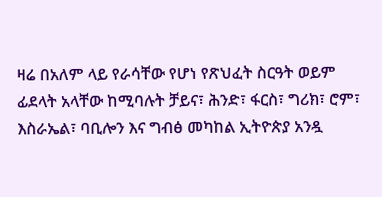ዛሬ በአለም ላይ የራሳቸው የሆነ የጽህፈት ስርዓት ወይም ፊደላት አላቸው ከሚባሉት ቻይና፣ ሕንድ፣ ፋርስ፣ ግሪክ፣ ሮም፣ እስራኤል፣ ባቢሎን እና ግብፅ መካከል ኢትዮጵያ አንዷ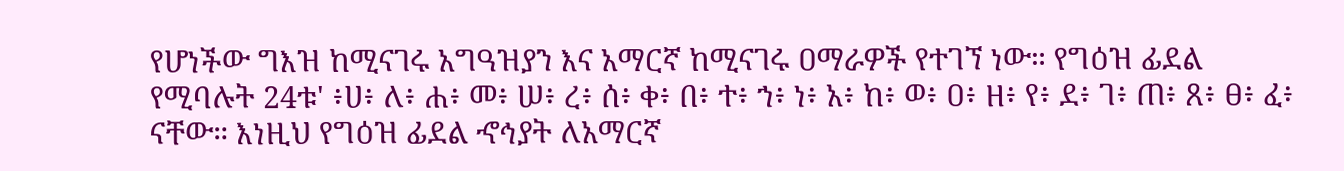የሆነችው ግእዝ ከሚናገሩ አግዓዝያን እና አማርኛ ከሚናገሩ ዐማራዎች የተገኘ ነው። የግዕዝ ፊደል የሚባሉት 24ቱ' ፥ሀ፥ ለ፥ ሐ፥ መ፥ ሠ፥ ረ፥ ሰ፥ ቀ፥ በ፥ ተ፥ ኀ፥ ነ፥ አ፥ ከ፥ ወ፥ ዐ፥ ዘ፥ የ፥ ደ፥ ገ፥ ጠ፥ ጸ፥ ፀ፥ ፈ፥ ናቸው። እነዚህ የግዕዝ ፊደል ኆኅያት ለአማርኛ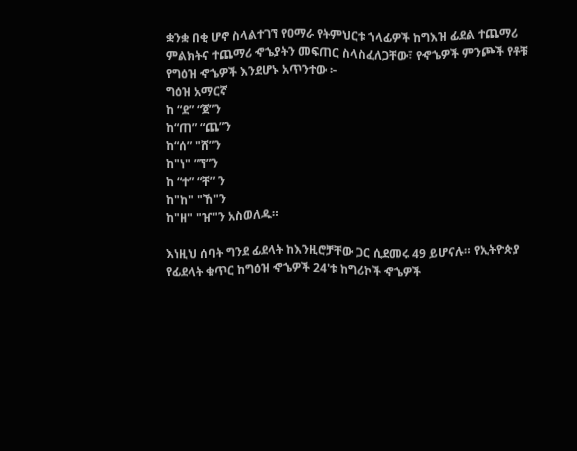ቋንቋ በቂ ሆኖ ስላልተገኘ የዐማራ የትምህርቱ ኀላፊዎች ከግእዝ ፊደል ተጨማሪ ምልክትና ተጨማሪ ኆኄያትን መፍጠር ስላስፈለጋቸው፣ የኆኄዎች ምንጮች የቶቹ የግዕዝ ኆኄዎች እንደሆኑ አጥንተው ፦
ግዕዝ አማርኛ
ከ “ደ” “ጀ”ን
ከ“ጠ” “ጨ”ን
ከ“ሰ” "ሸ”ን
ከ"ነ" ”ኘ”ን
ከ “ተ” “ቸ” ን
ከ"ከ" "ኸ"ን
ከ"ዘ" "ዠ"ን አስወለዱ።

እነዚህ ሰባት ግንደ ፊደላት ከእንዚሮቻቸው ጋር ሲደመሩ 49 ይሆናሉ። የኢትዮጵያ የፊደላት ቁጥር ከግዕዝ ኆኄዎች 24'ቱ ከግሪኮች ኆኄዎች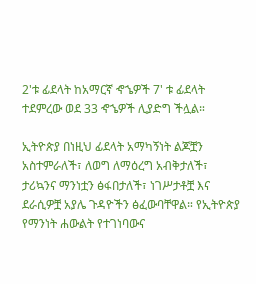2'ቱ ፊደላት ከአማርኛ ኆኄዎች 7' ቱ ፊደላት ተደምረው ወደ 33 ኆኄዎች ሊያድግ ችሏል።

ኢትዮጵያ በነዚህ ፊደላት አማካኝነት ልጆቿን አስተምራለች፣ ለወግ ለማዕረግ አብቅታለች፣ ታሪኳንና ማንነቷን ፅፋበታለች፣ ነገሥታቶቿ እና ደራሲዎቿ አያሌ ጉዳዮችን ፅፈውባቸዋል። የኢትዮጵያ የማንነት ሐውልት የተገነባውና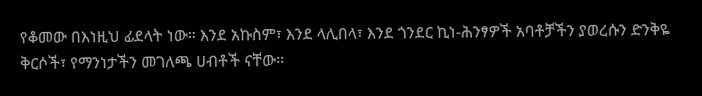የቆመው በእነዚህ ፊደላት ነው። እንደ አኩስም፣ እንደ ላሊበላ፣ እንደ ጎንደር ኪነ-ሕንፃዎች አባቶቻችን ያወረሱን ድንቅዬ ቅርሶች፣ የማንነታችን መገለጫ ሀብቶች ናቸው።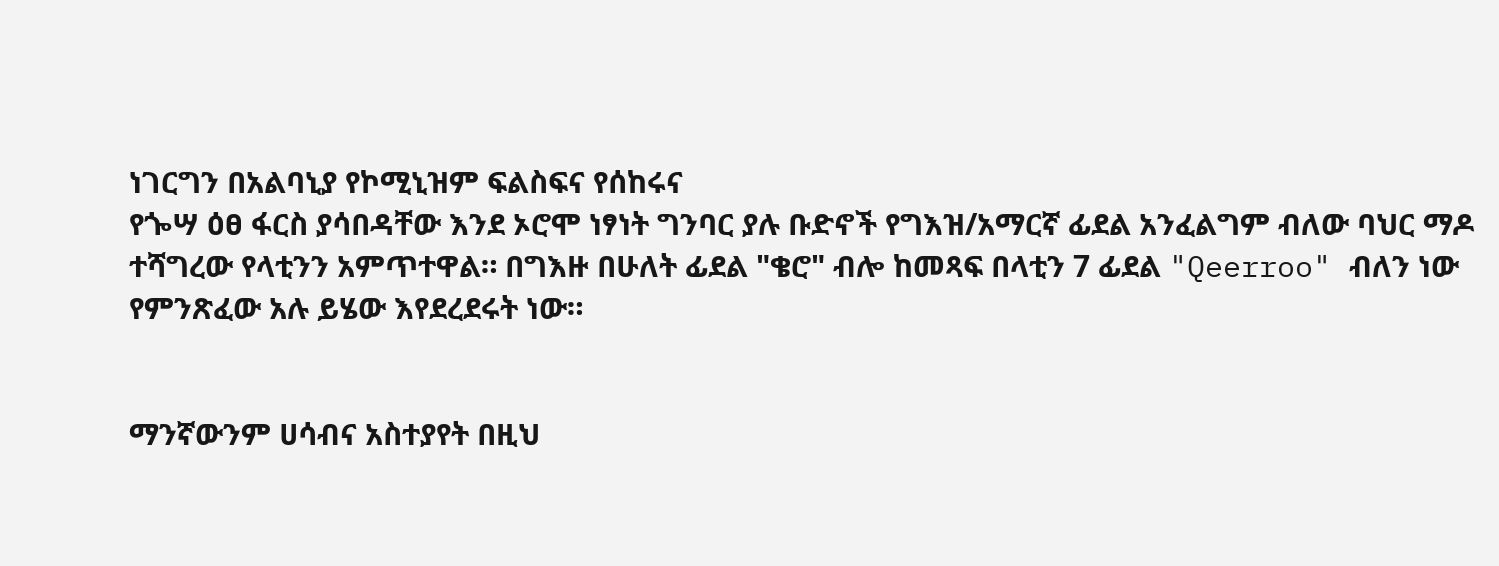ነገርግን በአልባኒያ የኮሚኒዝም ፍልስፍና የሰከሩና
የጐሣ ዕፀ ፋርስ ያሳበዳቸው እንደ ኦሮሞ ነፃነት ግንባር ያሉ ቡድኖች የግእዝ/አማርኛ ፊደል አንፈልግም ብለው ባህር ማዶ ተሻግረው የላቲንን አምጥተዋል። በግእዙ በሁለት ፊደል "ቄሮ" ብሎ ከመጻፍ በላቲን 7 ፊደል "Qeerroo" ብለን ነው የምንጽፈው አሉ ይሄው እየደረደሩት ነው።


ማንኛውንም ሀሳብና አስተያየት በዚህ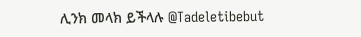ሊንክ መላክ ይችላሉ @Tadeletibebut